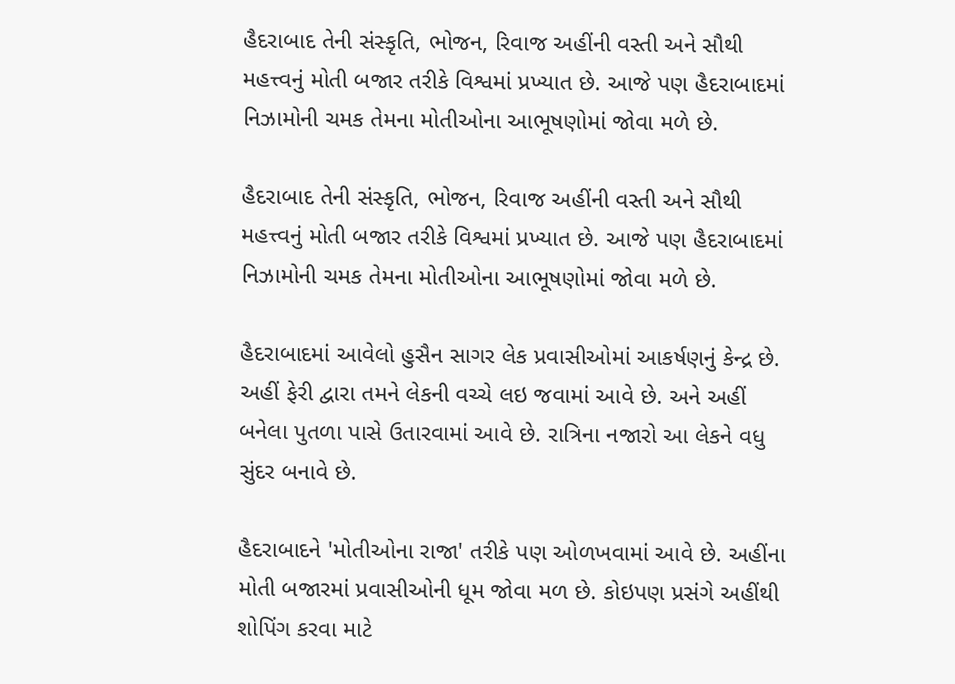હૈદરાબાદ તેની સંસ્કૃતિ, ભોજન, રિવાજ અહીંની વસ્તી અને સૌથી મહત્ત્વનું મોતી બજાર તરીકે વિશ્વમાં પ્રખ્યાત છે. આજે પણ હૈદરાબાદમાં નિઝામોની ચમક તેમના મોતીઓના આભૂષણોમાં જોવા મળે છે.

હૈદરાબાદ તેની સંસ્કૃતિ, ભોજન, રિવાજ અહીંની વસ્તી અને સૌથી મહત્ત્વનું મોતી બજાર તરીકે વિશ્વમાં પ્રખ્યાત છે. આજે પણ હૈદરાબાદમાં નિઝામોની ચમક તેમના મોતીઓના આભૂષણોમાં જોવા મળે છે.

હૈદરાબાદમાં આવેલો હુસૈન સાગર લેક પ્રવાસીઓમાં આકર્ષણનું કેન્દ્ર છે. અહીં ફેરી દ્વારા તમને લેકની વચ્ચે લઇ જવામાં આવે છે. અને અહીં બનેલા પુતળા પાસે ઉતારવામાં આવે છે. રાત્રિના નજારો આ લેકને વધુ સુંદર બનાવે છે.

હૈદરાબાદને 'મોતીઓના રાજા' તરીકે પણ ઓળખવામાં આવે છે. અહીંના મોતી બજારમાં પ્રવાસીઓની ધૂમ જોવા મળ છે. કોઇપણ પ્રસંગે અહીંથી શોપિંગ કરવા માટે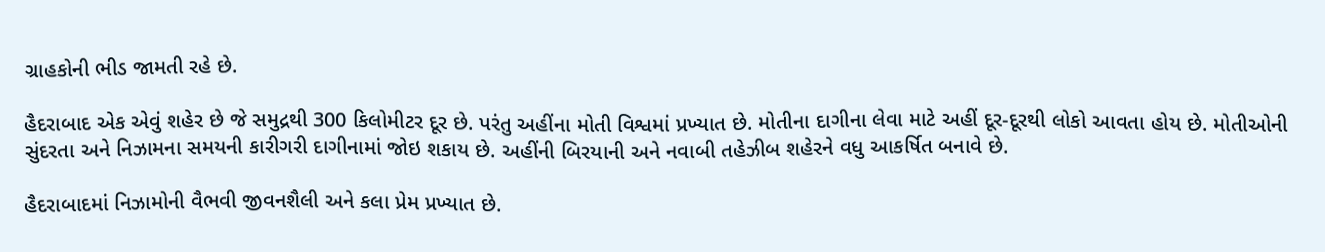ગ્રાહકોની ભીડ જામતી રહે છે.

હૈદરાબાદ એક એવું શહેર છે જે સમુદ્રથી 300 કિલોમીટર દૂર છે. પરંતુ અહીંના મોતી વિશ્વમાં પ્રખ્યાત છે. મોતીના દાગીના લેવા માટે અહીં દૂર-દૂરથી લોકો આવતા હોય છે. મોતીઓની સુંદરતા અને નિઝામના સમયની કારીગરી દાગીનામાં જોઇ શકાય છે. અહીંની બિરયાની અને નવાબી તહેઝીબ શહેરને વધુ આકર્ષિત બનાવે છે.

હૈદરાબાદમાં નિઝામોની વૈભવી જીવનશૈલી અને કલા પ્રેમ પ્રખ્યાત છે.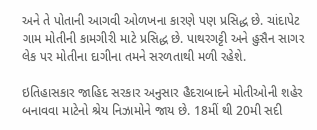અને તે પોતાની આગવી ઓળખના કારણે પણ પ્રસિદ્ધ છે. ચાંદાપેટ ગામ મોતીની કામગીરી માટે પ્રસિદ્ધ છે. પાથરગટ્ટી અને હુસૈન સાગર લેક પર મોતીના દાગીના તમને સરળતાથી મળી રહેશે.

ઇતિહાસકાર જાહિદ સરકાર અનુસાર હૈદરાબાદને મોતીઓની શહેર બનાવવા માટેનો શ્રેય નિઝામોને જાય છે. 18મીં થી 20મી સદી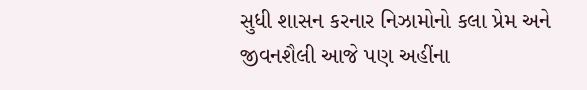સુધી શાસન કરનાર નિઝામોનો કલા પ્રેમ અને જીવનશૈલી આજે પણ અહીંના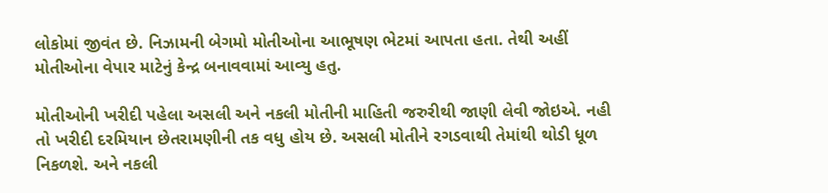લોકોમાં જીવંત છે. નિઝામની બેગમો મોતીઓના આભૂષણ ભેટમાં આપતા હતા. તેથી અહીં મોતીઓના વેપાર માટેનું કેન્દ્ર બનાવવામાં આવ્યુ હતુ.

મોતીઓની ખરીદી પહેલા અસલી અને નકલી મોતીની માહિતી જરુરીથી જાણી લેવી જોઇએ. નહી તો ખરીદી દરમિયાન છેતરામણીની તક વધુ હોય છે. અસલી મોતીને રગડવાથી તેમાંથી થોડી ધૂળ નિકળશે. અને નકલી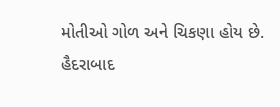મોતીઓ ગોળ અને ચિકણા હોય છે. હૈદરાબાદ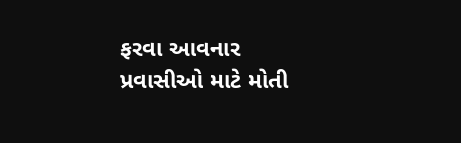ફરવા આવનાર પ્રવાસીઓ માટે મોતી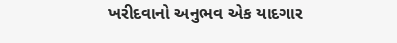ખરીદવાનો અનુભવ એક યાદગાર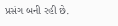પ્રસંગ બની રહી છે.